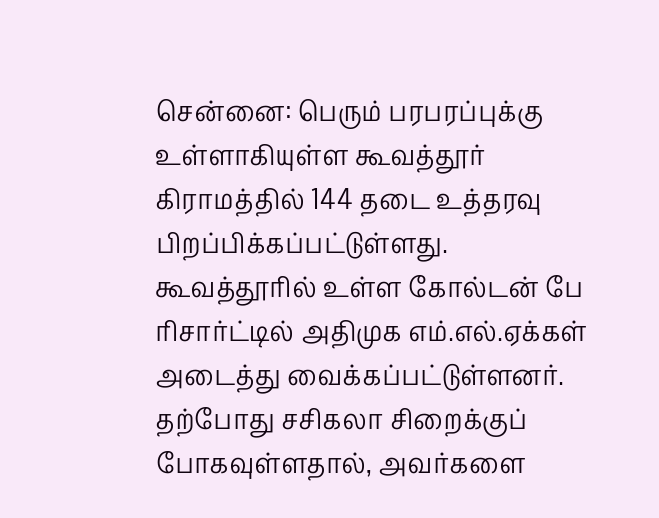சென்னை: பெரும் பரபரப்புக்கு உள்ளாகியுள்ள கூவத்தூர் கிராமத்தில் 144 தடை உத்தரவு பிறப்பிக்கப்பட்டுள்ளது. கூவத்தூரில் உள்ள கோல்டன் பே ரிசார்ட்டில் அதிமுக எம்.எல்.ஏக்கள் அடைத்து வைக்கப்பட்டுள்ளனர். தற்போது சசிகலா சிறைக்குப் போகவுள்ளதால், அவர்களை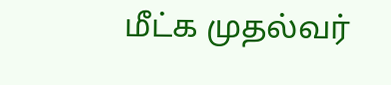மீட்க முதல்வர்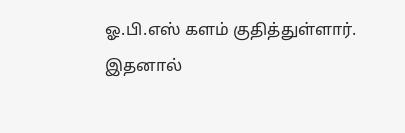ஓ.பி.எஸ் களம் குதித்துள்ளார். இதனால்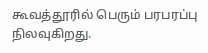கூவத்தூரில் பெரும் பரபரப்பு நிலவுகிறது.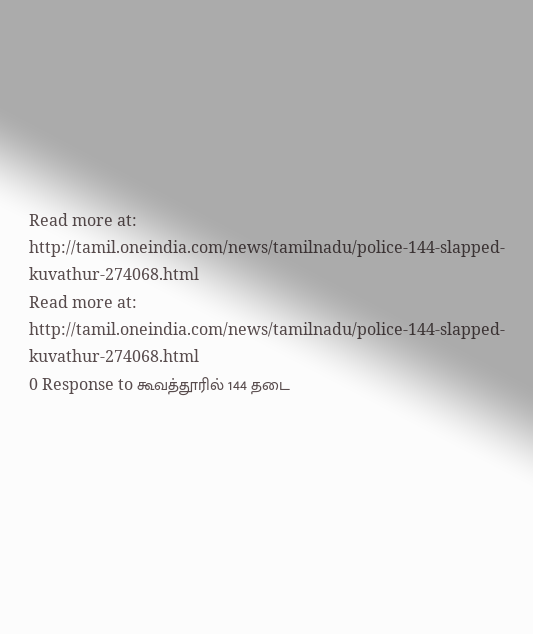Read more at: http://tamil.oneindia.com/news/tamilnadu/police-144-slapped-kuvathur-274068.html
Read more at: http://tamil.oneindia.com/news/tamilnadu/police-144-slapped-kuvathur-274068.html
0 Response to கூவத்தூரில் 144 தடை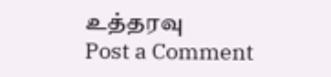உத்தரவு
Post a Comment